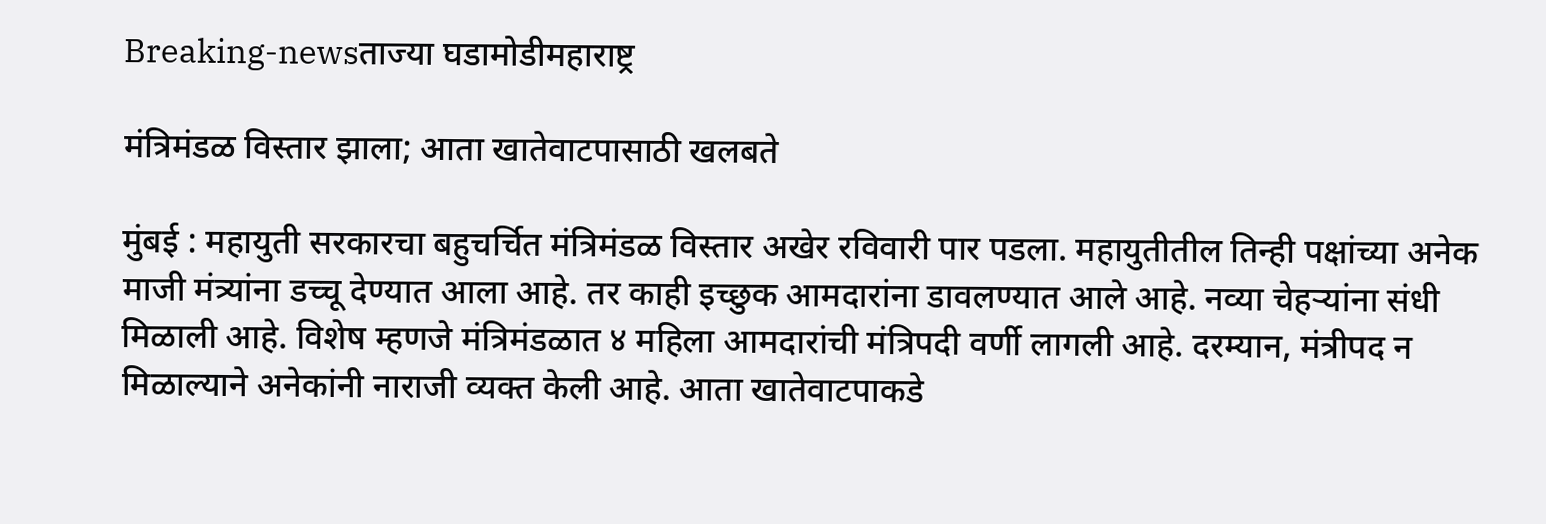Breaking-newsताज्या घडामोडीमहाराष्ट्र

मंत्रिमंडळ विस्तार झाला; आता खातेवाटपासाठी खलबते

मुंबई : महायुती सरकारचा बहुचर्चित मंत्रिमंडळ विस्तार अखेर रविवारी पार पडला. महायुतीतील तिन्ही पक्षांच्या अनेक माजी मंत्र्यांना डच्चू देण्यात आला आहे. तर काही इच्छुक आमदारांना डावलण्यात आले आहे. नव्या चेहऱ्यांना संधी मिळाली आहे. विशेष म्हणजे मंत्रिमंडळात ४ महिला आमदारांची मंत्रिपदी वर्णी लागली आहे. दरम्यान, मंत्रीपद न मिळाल्याने अनेकांनी नाराजी व्यक्त केली आहे. आता खातेवाटपाकडे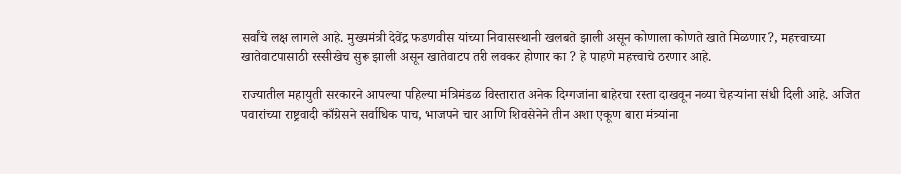सर्वांचे लक्ष लागले आहे. मुख्यमंत्री देवेंद्र फडणवीस यांच्या निवासस्थानी खलबते झाली असून कोणाला कोणते खाते मिळणार?, महत्त्वाच्या खातेवाटपासाठी रस्सीखेच सुरू झाली असून खातेवाटप तरी लवकर होणार का ? हे पाहणे महत्त्वाचे ठरणार आहे.

राज्यातील महायुती सरकारने आपल्या पहिल्या मंत्रिमंडळ विस्तारात अनेक दिग्गजांना बाहेरचा रस्ता दाखवून नव्या चेहर्‍यांना संधी दिली आहे. अजित पवारांच्या राष्ट्रवादी काँग्रेसने सर्वाधिक पाच, भाजपने चार आणि शिवसेनेने तीन अशा एकूण बारा मंत्र्यांना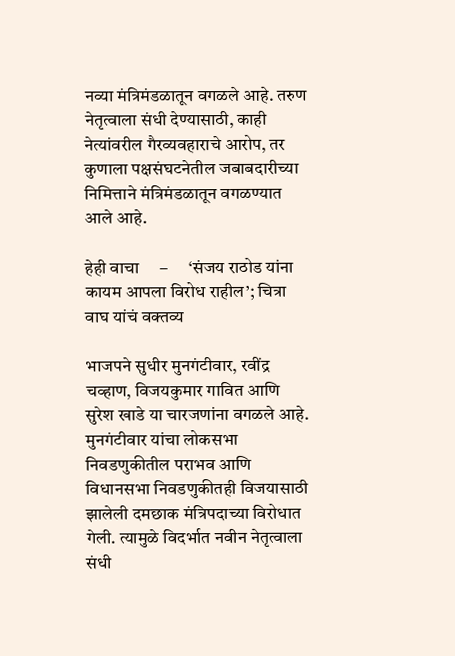नव्या मंत्रिमंडळातून वगळले आहे. तरुण नेतृत्वाला संधी देण्यासाठी, काही नेत्यांवरील गैरव्यवहाराचे आरोप, तर कुणाला पक्षसंघटनेतील जबाबदारीच्या निमित्ताने मंत्रिमंडळातून वगळण्यात आले आहे.

हेही वाचा     –      ‘संजय राठोड यांना कायम आपला विरोध राहील’; चित्रा वाघ यांचं वक्तव्य

भाजपने सुधीर मुनगंटीवार, रवींद्र चव्हाण, विजयकुमार गावित आणि सुरेश खाडे या चारजणांना वगळले आहे. मुनगंटीवार यांचा लोकसभा निवडणुकीतील पराभव आणि विधानसभा निवडणुकीतही विजयासाठी झालेली दमछाक मंत्रिपदाच्या विरोधात गेली. त्यामुळे विदर्भात नवीन नेतृत्वाला संधी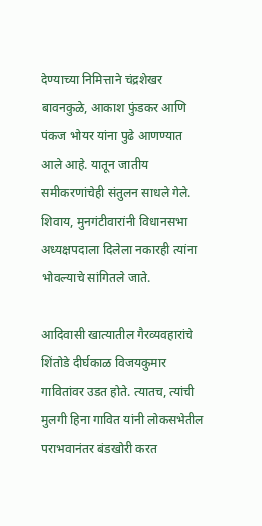देण्याच्या निमित्ताने चंद्रशेखर बावनकुळे, आकाश फुंडकर आणि पंकज भोयर यांना पुढे आणण्यात आले आहे. यातून जातीय समीकरणांचेही संतुलन साधले गेले. शिवाय, मुनगंटीवारांनी विधानसभा अध्यक्षपदाला दिलेला नकारही त्यांना भोवल्याचे सांगितले जाते.

आदिवासी खात्यातील गैरव्यवहारांचे शिंतोडे दीर्घकाळ विजयकुमार गावितांवर उडत होते. त्यातच, त्यांची मुलगी हिना गावित यांनी लोकसभेतील पराभवानंतर बंडखोरी करत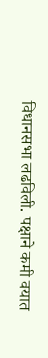विधानसभा लढविली. पक्षाने कमी वयात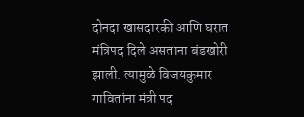दोनदा खासदारकी आणि घरात मंत्रिपद दिले असताना बंडखोरी झाली. त्यामुळे विजयकुमार गावितांना मंत्री पद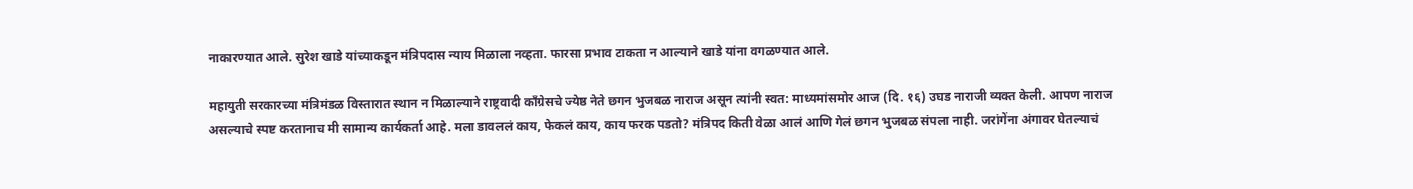नाकारण्यात आले. सुरेश खाडे यांच्याकडून मंत्रिपदास न्याय मिळाला नव्हता. फारसा प्रभाव टाकता न आल्याने खाडे यांना वगळण्यात आले.

महायुती सरकारच्या मंत्रिमंडळ विस्तारात स्थान न मिळाल्याने राष्ट्रवादी काँग्रेसचे ज्येष्ठ नेते छगन भुजबळ नाराज असून त्यांनी स्वत: माध्यमांसमोर आज (दि. १६) उघड नाराजी व्यक्त केली. आपण नाराज असल्याचे स्पष्ट करतानाच मी सामान्य कार्यकर्ता आहे. मला डावललं काय, फेकलं काय, काय फरक पडतो? मंत्रिपद किती वेळा आलं आणि गेलं छगन भुजबळ संपला नाही. जरांगेंना अंगावर घेतल्याचं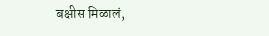बक्षीस मिळालं,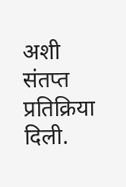अशी संतप्त प्रतिक्रिया दिली.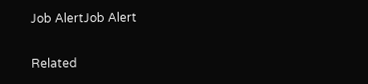Job AlertJob Alert

Related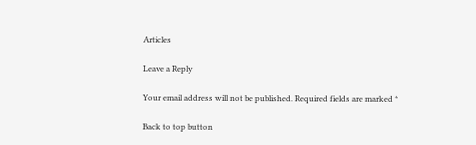Articles

Leave a Reply

Your email address will not be published. Required fields are marked *

Back to top button